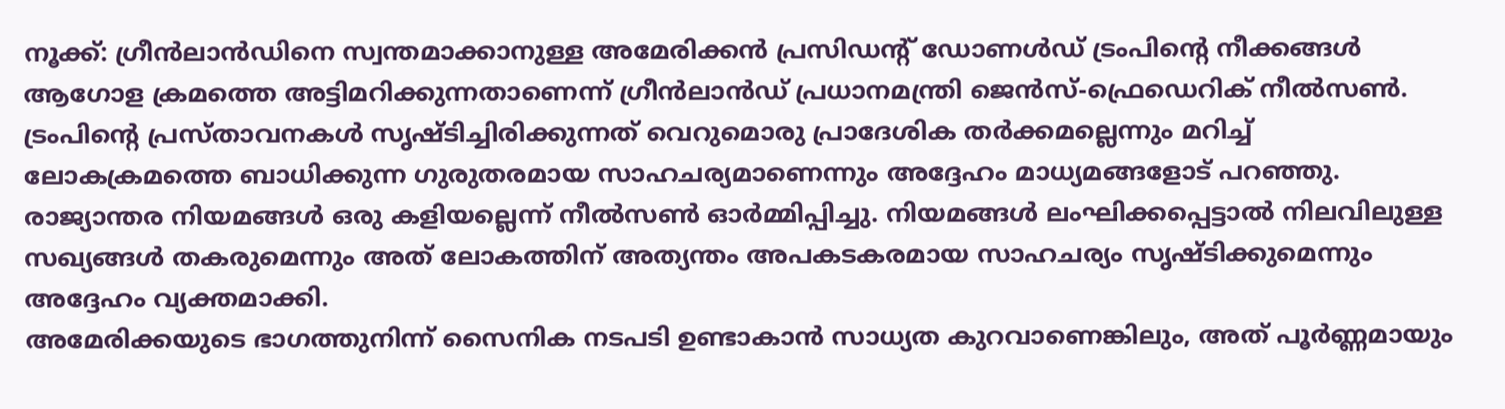നൂക്ക്: ഗ്രീൻലാൻഡിനെ സ്വന്തമാക്കാനുള്ള അമേരിക്കൻ പ്രസിഡന്റ് ഡോണൾഡ് ട്രംപിന്റെ നീക്കങ്ങൾ ആഗോള ക്രമത്തെ അട്ടിമറിക്കുന്നതാണെന്ന് ഗ്രീൻലാൻഡ് പ്രധാനമന്ത്രി ജെൻസ്-ഫ്രെഡെറിക് നീൽസൺ. ട്രംപിന്റെ പ്രസ്താവനകൾ സൃഷ്ടിച്ചിരിക്കുന്നത് വെറുമൊരു പ്രാദേശിക തർക്കമല്ലെന്നും മറിച്ച് ലോകക്രമത്തെ ബാധിക്കുന്ന ഗുരുതരമായ സാഹചര്യമാണെന്നും അദ്ദേഹം മാധ്യമങ്ങളോട് പറഞ്ഞു. രാജ്യാന്തര നിയമങ്ങൾ ഒരു കളിയല്ലെന്ന് നീൽസൺ ഓർമ്മിപ്പിച്ചു. നിയമങ്ങൾ ലംഘിക്കപ്പെട്ടാൽ നിലവിലുള്ള സഖ്യങ്ങൾ തകരുമെന്നും അത് ലോകത്തിന് അത്യന്തം അപകടകരമായ സാഹചര്യം സൃഷ്ടിക്കുമെന്നും അദ്ദേഹം വ്യക്തമാക്കി.
അമേരിക്കയുടെ ഭാഗത്തുനിന്ന് സൈനിക നടപടി ഉണ്ടാകാൻ സാധ്യത കുറവാണെങ്കിലും, അത് പൂർണ്ണമായും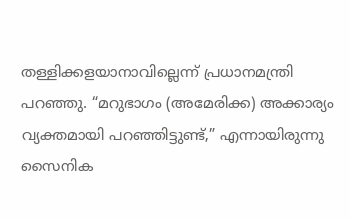തള്ളിക്കളയാനാവില്ലെന്ന് പ്രധാനമന്ത്രി പറഞ്ഞു. “മറുഭാഗം (അമേരിക്ക) അക്കാര്യം വ്യക്തമായി പറഞ്ഞിട്ടുണ്ട്,” എന്നായിരുന്നു സൈനിക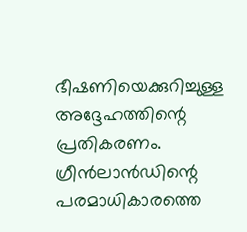ഭീഷണിയെക്കുറിച്ചുള്ള അദ്ദേഹത്തിന്റെ പ്രതികരണം. ഗ്രീൻലാൻഡിന്റെ പരമാധികാരത്തെ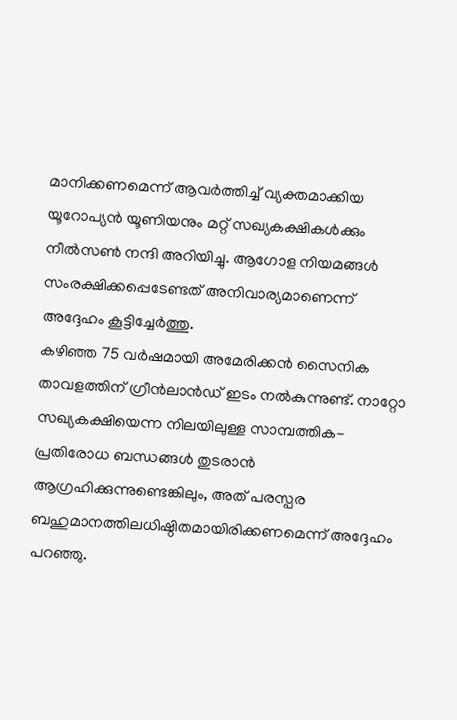മാനിക്കണമെന്ന് ആവർത്തിച്ച് വ്യക്തമാക്കിയ യൂറോപ്യൻ യൂണിയനും മറ്റ് സഖ്യകക്ഷികൾക്കും നീൽസൺ നന്ദി അറിയിച്ചു. ആഗോള നിയമങ്ങൾ സംരക്ഷിക്കപ്പെടേണ്ടത് അനിവാര്യമാണെന്ന് അദ്ദേഹം കൂട്ടിച്ചേർത്തു.
കഴിഞ്ഞ 75 വർഷമായി അമേരിക്കൻ സൈനിക താവളത്തിന് ഗ്രീൻലാൻഡ് ഇടം നൽകുന്നുണ്ട്. നാറ്റോ സഖ്യകക്ഷിയെന്ന നിലയിലുള്ള സാമ്പത്തിക-പ്രതിരോധ ബന്ധങ്ങൾ തുടരാൻ ആഗ്രഹിക്കുന്നുണ്ടെങ്കിലും, അത് പരസ്പര ബഹുമാനത്തിലധിഷ്ഠിതമായിരിക്കണമെന്ന് അദ്ദേഹം പറഞ്ഞു.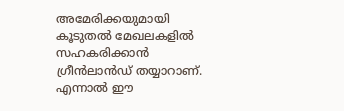അമേരിക്കയുമായി കൂടുതൽ മേഖലകളിൽ സഹകരിക്കാൻ ഗ്രീൻലാൻഡ് തയ്യാറാണ്. എന്നാൽ ഈ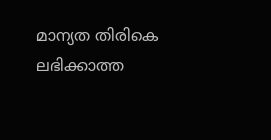മാന്യത തിരികെ ലഭിക്കാത്ത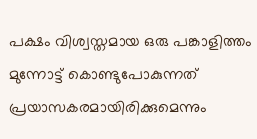പക്ഷം വിശ്വസ്തമായ ഒരു പങ്കാളിത്തം മുന്നോട്ട് കൊണ്ടുപോകുന്നത് പ്രയാസകരമായിരിക്കുമെന്നും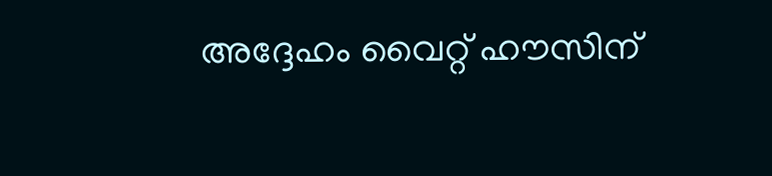അദ്ദേഹം വൈറ്റ് ഹൗസിന്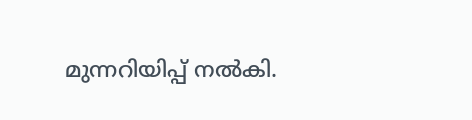മുന്നറിയിപ്പ് നൽകി.